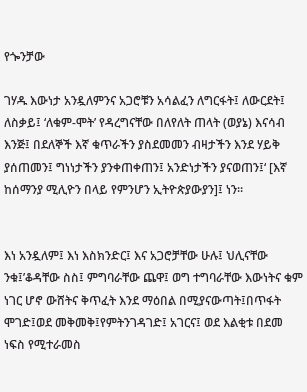የጐንቻው

ገሃዱ እውነታ አንዷለምንና አጋሮቹን አሳልፈን ለግርፋት፤ ለውርደት፤ ለስቃይ፤ ‘ለቁም-ሞት’ የዳረግናቸው በለየለት ጠላት (ወያኔ) እናሳብ እንጅ፤ በደለኞች እኛ ቁጥራችን ያስደመመን ብዛታችን እንደ ሃይቅ ያሰጠመን፤ ግነነታችን ያንቀጠቀጠን፤ አንድነታችን ያናወጠን፤‘ [እኛ ከሰማንያ ሚሊዮን በላይ የምንሆን ኢትዮጵያውያን]፤ ነን።


እነ አንዷለም፤ እነ እስክንድር፤ እና አጋሮቻቸው ሁሉ፤ ህሊናቸው ንቁ፤’ቆዳቸው ስስ፤ ምግባራቸው ጨዋ፤ ወግ ተግባራቸው እውነትና ቁም ነገር ሆኖ ውሸትና ቅጥፈት እንደ ማዕበል በሚያናውጣት፤በጥፋት ሞገድ፤ወደ መቅመቅ፤የምትንገዳገድ፤ አገርና፤ ወደ እልቂቱ በደመ ነፍስ የሚተራመስ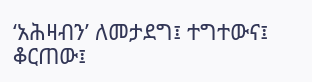‘አሕዛብን’ ለመታደግ፤ ተግተውና፤ ቆርጠው፤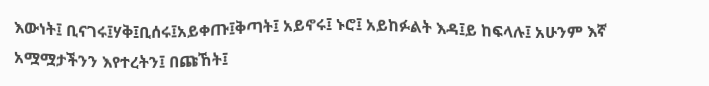እውነት፤ ቢናገሩ፤ሃቅ፤ቢሰሩ፤አይቀጡ፤ቅጣት፤ አይኖሩ፤ ኑሮ፤ አይከፉልት እዳ፤ይ ከፍላሉ፤ አሁንም እኛ አሟሟታችንን እየተረትን፤ በጩኸት፤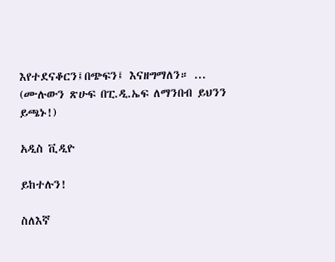እየተደናቆርን፤በጭፍን፤ እናዘግማለን። ... (ሙሉውን ጽሁፍ በፒ.ዲ.ኤፍ ለማንበብ ይህንን ይጫኑ!)

አዲስ ቪዲዮ

ይከተሉን!

ስለእኛ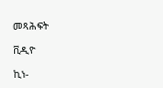መጻሕፍት

ቪዲዮ

ኪነ-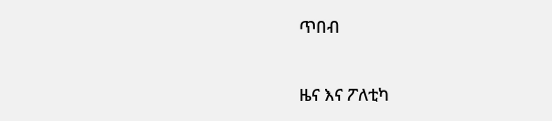ጥበብ

ዜና እና ፖለቲካ